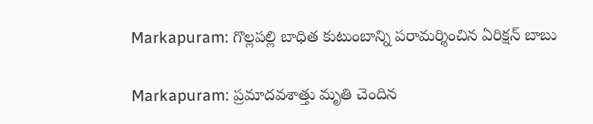Markapuram: గొల్లపల్లి బాధిత కుటుంబాన్ని పరామర్శించిన ఏరిక్షన్ బాబు

Markapuram: ప్రమాదవశాత్తు మృతి చెందిన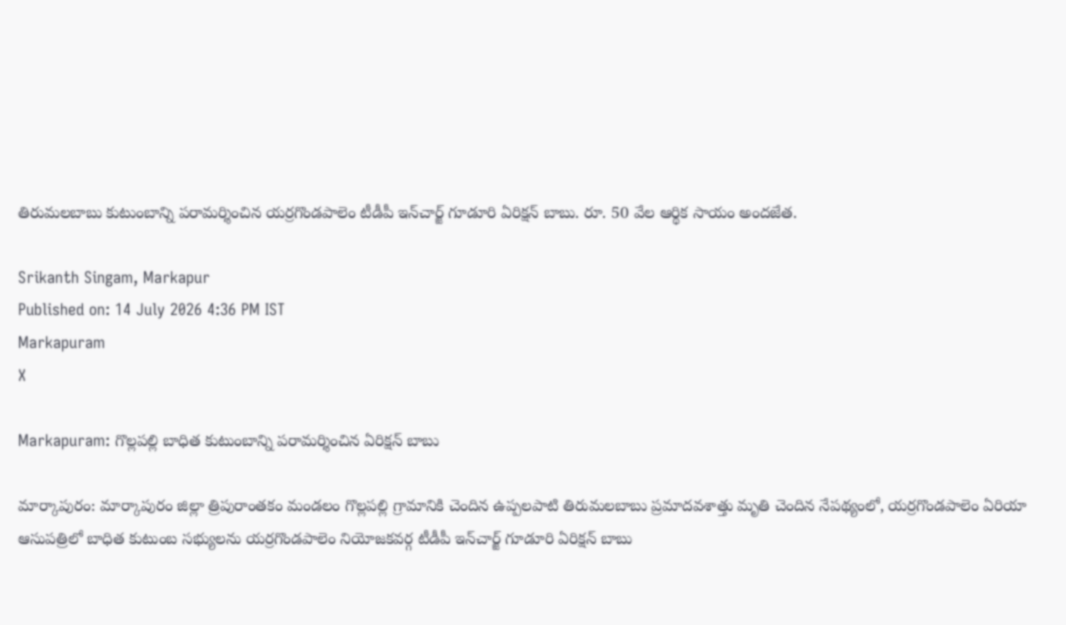తిరుమలబాబు కుటుంబాన్ని పరామర్శించిన యర్రగొండపాలెం టీడీపీ ఇన్‌చార్జ్ గూడూరి ఏరిక్షన్ బాబు. రూ. 50 వేల ఆర్థిక సాయం అందజేత.

Srikanth Singam, Markapur
Published on: 14 July 2026 4:36 PM IST
Markapuram
X

Markapuram: గొల్లపల్లి బాధిత కుటుంబాన్ని పరామర్శించిన ఏరిక్షన్ బాబు

మార్కాపురం: మార్కాపురం జిల్లా త్రిపురాంతకం మండలం గొల్లపల్లి గ్రామానికి చెందిన ఉప్పలపాటి తిరుమలబాబు ప్రమాదవశాత్తు మృతి చెందిన నేపథ్యంలో, యర్రగొండపాలెం ఏరియా ఆసుపత్రిలో బాధిత కుటుంబ సభ్యులను యర్రగొండపాలెం నియోజకవర్గ టీడీపీ ఇన్‌చార్జ్ గూడూరి ఏరిక్షన్ బాబు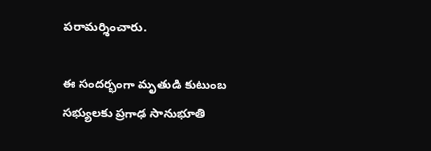పరామర్శించారు.

ఈ సందర్భంగా మృతుడి కుటుంబ సభ్యులకు ప్రగాఢ సానుభూతి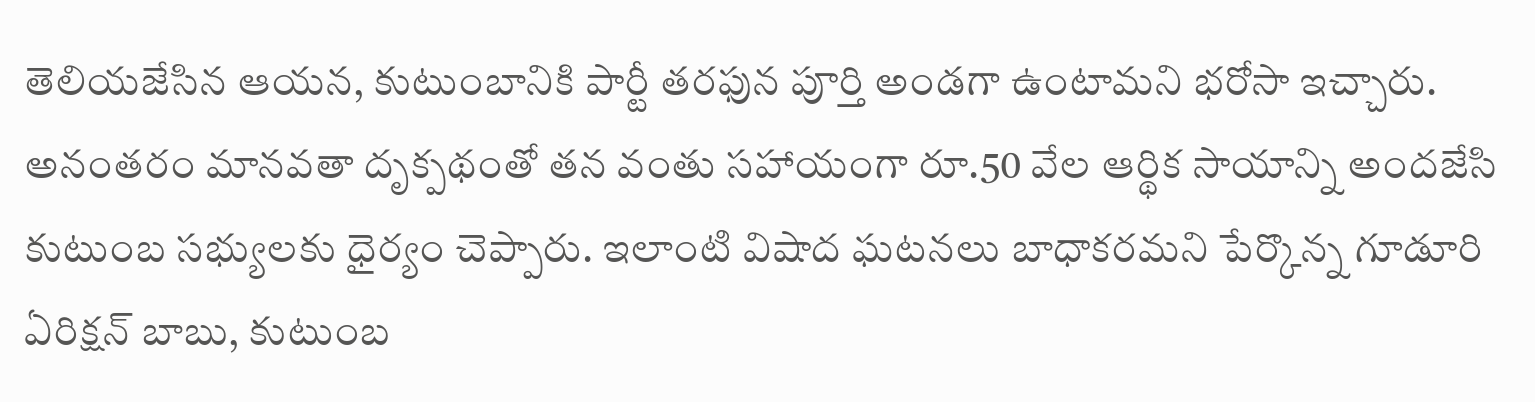తెలియజేసిన ఆయన, కుటుంబానికి పార్టీ తరఫున పూర్తి అండగా ఉంటామని భరోసా ఇచ్చారు. అనంతరం మానవతా దృక్పథంతో తన వంతు సహాయంగా రూ.50 వేల ఆర్థిక సాయాన్ని అందజేసి కుటుంబ సభ్యులకు ధైర్యం చెప్పారు. ఇలాంటి విషాద ఘటనలు బాధాకరమని పేర్కొన్న గూడూరి ఏరిక్షన్ బాబు, కుటుంబ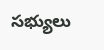సభ్యులు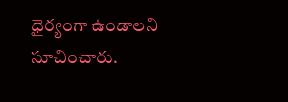ధైర్యంగా ఉండాలని సూచించారు.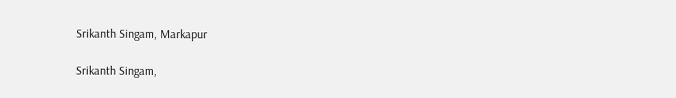Srikanth Singam, Markapur

Srikanth Singam,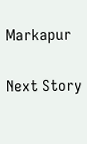Markapur

Next Story